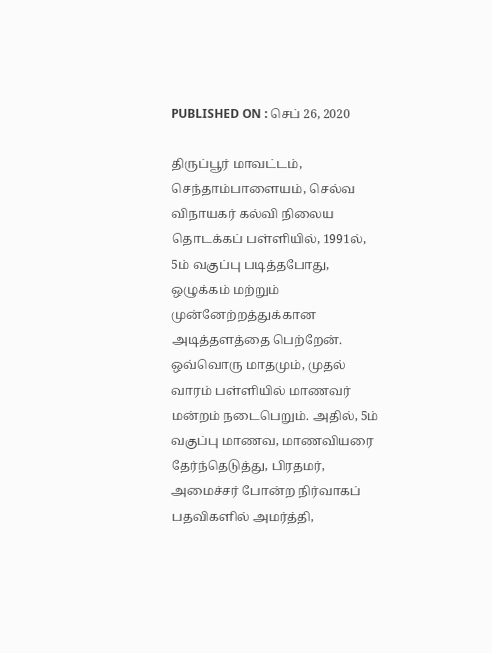PUBLISHED ON : செப் 26, 2020

திருப்பூர் மாவட்டம், செந்தாம்பாளையம், செல்வ விநாயகர் கல்வி நிலைய தொடக்கப் பள்ளியில், 1991ல், 5ம் வகுப்பு படித்தபோது, ஒழுக்கம் மற்றும் முன்னேற்றத்துக்கான அடித்தளத்தை பெற்றேன்.
ஒவ்வொரு மாதமும், முதல் வாரம் பள்ளியில் மாணவர் மன்றம் நடைபெறும். அதில், 5ம் வகுப்பு மாணவ, மாணவியரை தேர்ந்தெடுத்து, பிரதமர், அமைச்சர் போன்ற நிர்வாகப் பதவிகளில் அமர்த்தி,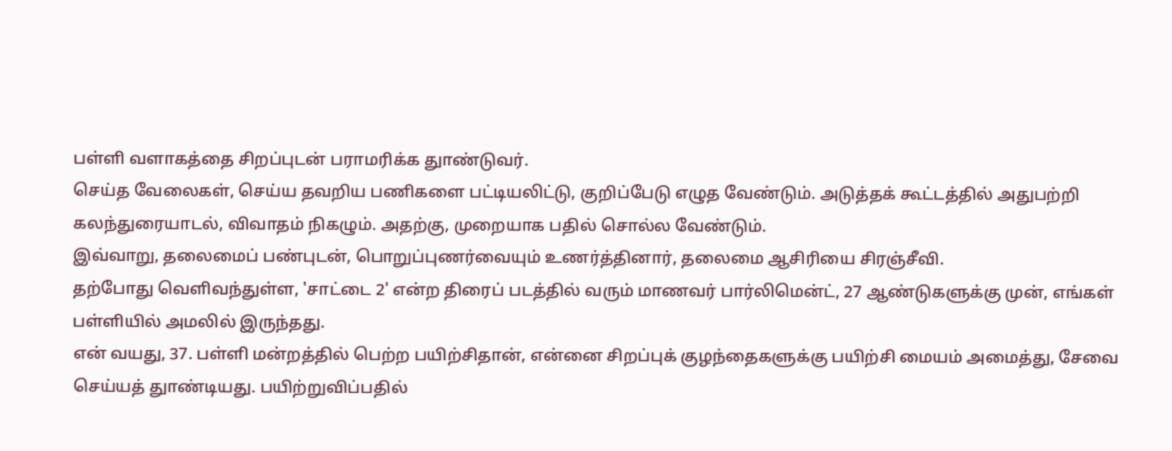பள்ளி வளாகத்தை சிறப்புடன் பராமரிக்க துாண்டுவர்.
செய்த வேலைகள், செய்ய தவறிய பணிகளை பட்டியலிட்டு, குறிப்பேடு எழுத வேண்டும். அடுத்தக் கூட்டத்தில் அதுபற்றி கலந்துரையாடல், விவாதம் நிகழும். அதற்கு, முறையாக பதில் சொல்ல வேண்டும்.
இவ்வாறு, தலைமைப் பண்புடன், பொறுப்புணர்வையும் உணர்த்தினார், தலைமை ஆசிரியை சிரஞ்சீவி.
தற்போது வெளிவந்துள்ள, 'சாட்டை 2' என்ற திரைப் படத்தில் வரும் மாணவர் பார்லிமென்ட், 27 ஆண்டுகளுக்கு முன், எங்கள் பள்ளியில் அமலில் இருந்தது.
என் வயது, 37. பள்ளி மன்றத்தில் பெற்ற பயிற்சிதான், என்னை சிறப்புக் குழந்தைகளுக்கு பயிற்சி மையம் அமைத்து, சேவை செய்யத் துாண்டியது. பயிற்றுவிப்பதில்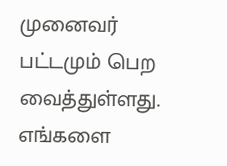முனைவர் பட்டமும் பெற வைத்துள்ளது. எங்களை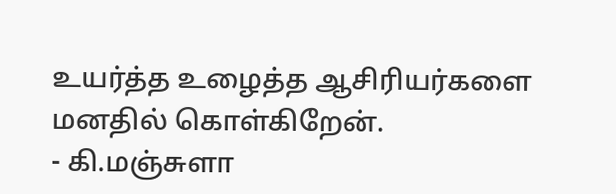உயர்த்த உழைத்த ஆசிரியர்களை மனதில் கொள்கிறேன்.
- கி.மஞ்சுளா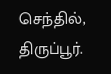செந்தில், திருப்பூர்.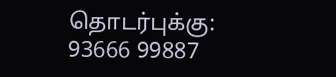தொடர்புக்கு: 93666 99887